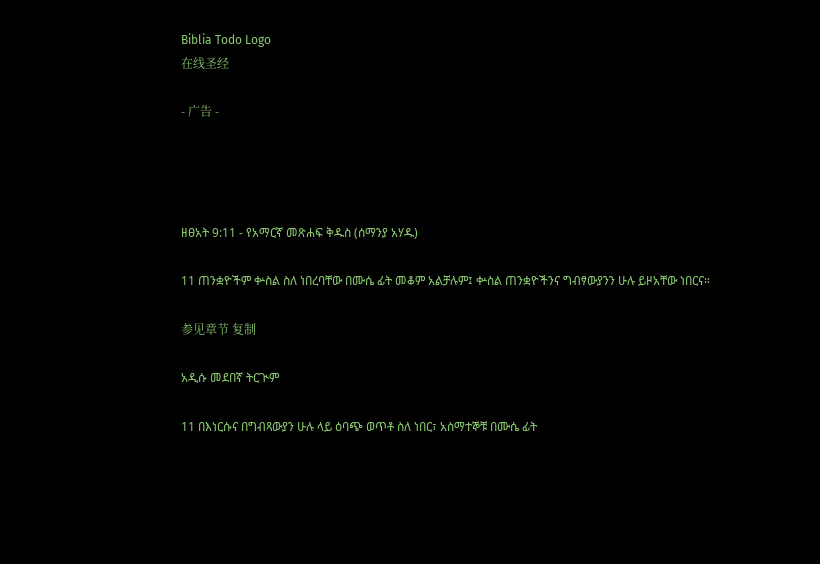Biblia Todo Logo
在线圣经

- 广告 -




ዘፀአት 9:11 - የአማርኛ መጽሐፍ ቅዱስ (ሰማንያ አሃዱ)

11 ጠንቋዮችም ቍስል ስለ ነበረባቸው በሙሴ ፊት መቆም አልቻሉም፤ ቍስል ጠንቋዮችንና ግብፃውያንን ሁሉ ይዞአቸው ነበርና።

参见章节 复制

አዲሱ መደበኛ ትርጒም

11 በእነርሱና በግብጻውያን ሁሉ ላይ ዕባጭ ወጥቶ ስለ ነበር፣ አስማተኞቹ በሙሴ ፊት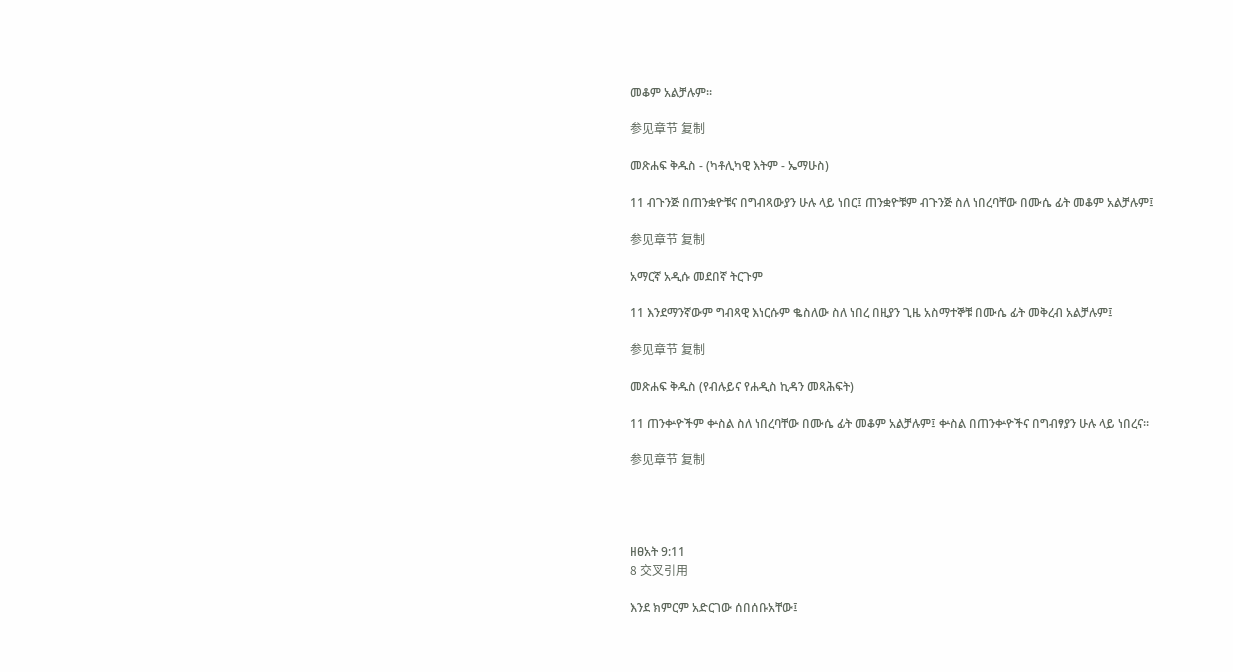መቆም አልቻሉም።

参见章节 复制

መጽሐፍ ቅዱስ - (ካቶሊካዊ እትም - ኤማሁስ)

11 ብጉንጅ በጠንቋዮቹና በግብጻውያን ሁሉ ላይ ነበር፤ ጠንቋዮቹም ብጉንጅ ስለ ነበረባቸው በሙሴ ፊት መቆም አልቻሉም፤

参见章节 复制

አማርኛ አዲሱ መደበኛ ትርጉም

11 እንደማንኛውም ግብጻዊ እነርሱም ቈስለው ስለ ነበረ በዚያን ጊዜ አስማተኞቹ በሙሴ ፊት መቅረብ አልቻሉም፤

参见章节 复制

መጽሐፍ ቅዱስ (የብሉይና የሐዲስ ኪዳን መጻሕፍት)

11 ጠንቍዮችም ቍስል ስለ ነበረባቸው በሙሴ ፊት መቆም አልቻሉም፤ ቍስል በጠንቍዮችና በግብፃያን ሁሉ ላይ ነበረና።

参见章节 复制




ዘፀአት 9:11
8 交叉引用

እንደ ክምርም አድርገው ሰበሰቡአቸው፤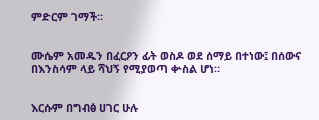ምድርም ገማች።


ሙሴም አመዱን በፈርዖን ፊት ወስዶ ወደ ሰማይ በተነው፤ በሰውና በእንስሳም ላይ ሻህኝ የሚያወጣ ቍስል ሆነ።


እርሱም በግብፅ ሀገር ሁሉ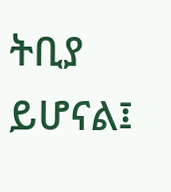ትቢያ ይሆናል፤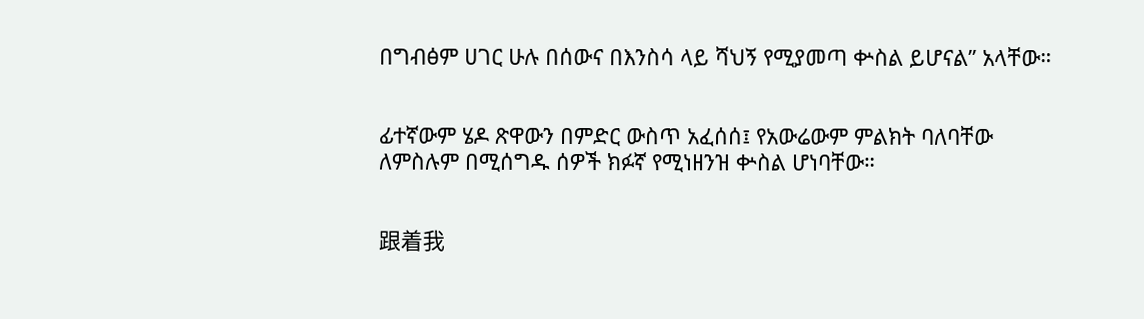በግብፅም ሀገር ሁሉ በሰውና በእንስሳ ላይ ሻህኝ የሚያመጣ ቍስል ይሆናል” አላቸው።


ፊተኛውም ሄዶ ጽዋውን በምድር ውስጥ አፈሰሰ፤ የአውሬውም ምልክት ባለባቸው ለምስሉም በሚሰግዱ ሰዎች ክፉኛ የሚነዘንዝ ቍስል ሆነባቸው።


跟着我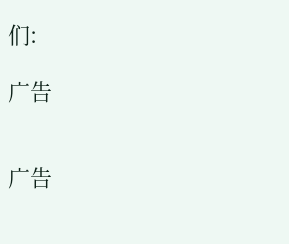们:

广告


广告